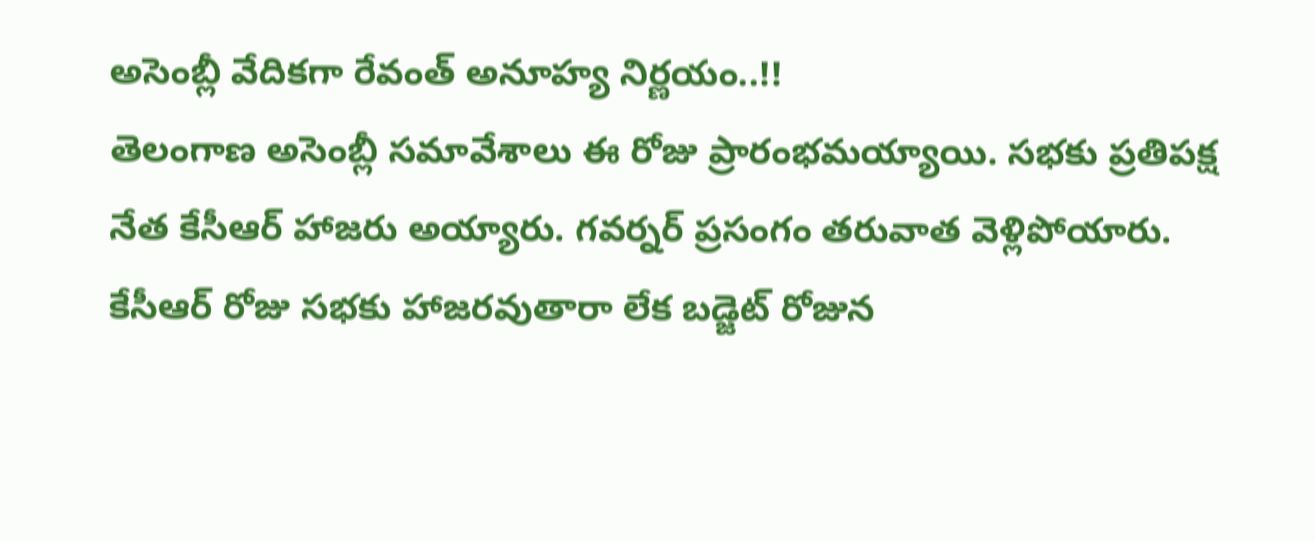అసెంబ్లీ వేదికగా రేవంత్ అనూహ్య నిర్ణయం..!!
తెలంగాణ అసెంబ్లీ సమావేశాలు ఈ రోజు ప్రారంభమయ్యాయి. సభకు ప్రతిపక్ష నేత కేసీఆర్ హాజరు అయ్యారు. గవర్నర్ ప్రసంగం తరువాత వెళ్లిపోయారు. కేసీఆర్ రోజు సభకు హాజరవుతారా లేక బడ్జెట్ రోజున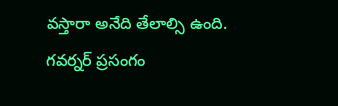వస్తారా అనేది తేలాల్సి ఉంది. గవర్నర్ ప్రసంగం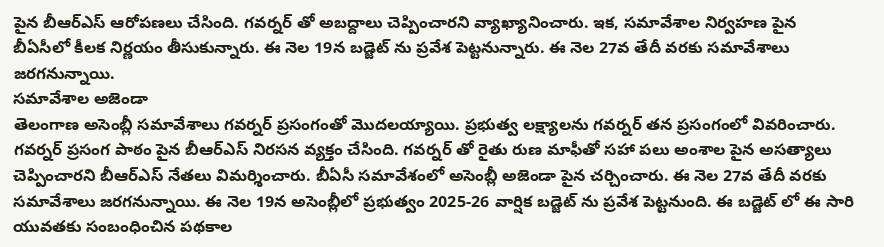పైన బీఆర్ఎస్ ఆరోపణలు చేసింది. గవర్నర్ తో అబద్దాలు చెప్పించారని వ్యాఖ్యానించారు. ఇక, సమావేశాల నిర్వహణ పైన బీఏసీలో కీలక నిర్ణయం తీసుకున్నారు. ఈ నెల 19న బడ్జెట్ ను ప్రవేశ పెట్టనున్నారు. ఈ నెల 27వ తేదీ వరకు సమావేశాలు జరగనున్నాయి.
సమావేశాల అజెండా
తెలంగాణ అసెంబ్లీ సమావేశాలు గవర్నర్ ప్రసంగంతో మొదలయ్యాయి. ప్రభుత్వ లక్ష్యాలను గవర్నర్ తన ప్రసంగంలో వివరించారు. గవర్నర్ ప్రసంగ పాఠం పైన బీఆర్ఎస్ నిరసన వ్యక్తం చేసింది. గవర్నర్ తో రైతు రుణ మాఫీతో సహా పలు అంశాల పైన అసత్యాలు చెప్పించారని బీఆర్ఎస్ నేతలు విమర్శించారు. బీఏసీ సమావేశంలో అసెంబ్లీ అజెండా పైన చర్చించారు. ఈ నెల 27వ తేదీ వరకు సమావేశాలు జరగనున్నాయి. ఈ నెల 19న అసెంబ్లీలో ప్రభుత్వం 2025-26 వార్షిక బడ్జెట్ ను ప్రవేశ పెట్టనుంది. ఈ బడ్జెట్ లో ఈ సారి యువతకు సంబంధించిన పథకాల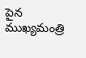పైన ముఖ్యమంత్రి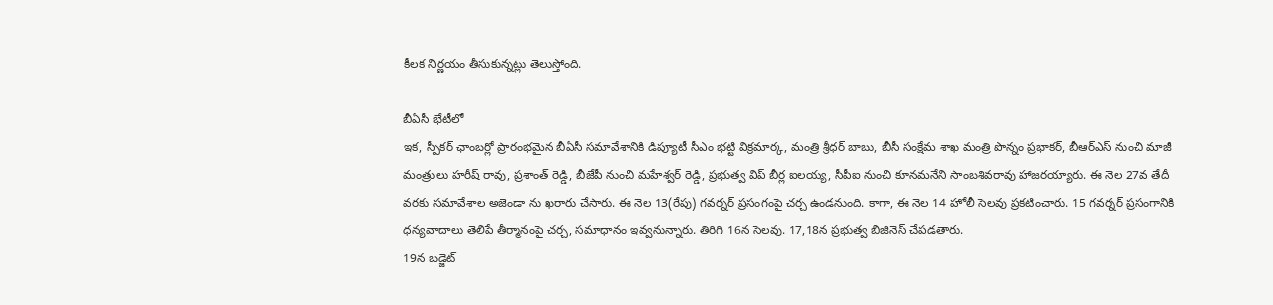కీలక నిర్ణయం తీసుకున్నట్లు తెలుస్తోంది.

బీఏసీ భేటీలో
ఇక, స్పీకర్ ఛాంబర్లో ప్రారంభమైన బీఏసీ సమావేశానికి డిప్యూటీ సీఎం భట్టి విక్రమార్క, మంత్రి శ్రీధర్ బాబు, బీసీ సంక్షేమ శాఖ మంత్రి పొన్నం ప్రభాకర్, బీఆర్ఎస్ నుంచి మాజీ మంత్రులు హరీష్ రావు, ప్రశాంత్ రెడ్డి, బీజేపీ నుంచి మహేశ్వర్ రెడ్డి, ప్రభుత్వ విప్ బీర్ల ఐలయ్య, సీపీఐ నుంచి కూనమనేని సాంబశివరావు హాజరయ్యారు. ఈ నెల 27వ తేదీ వరకు సమావేశాల అజెండా ను ఖరారు చేసారు. ఈ నెల 13(రేపు) గవర్నర్ ప్రసంగంపై చర్చ ఉండనుంది. కాగా, ఈ నెల 14 హోలీ సెలవు ప్రకటించారు. 15 గవర్నర్ ప్రసంగానికి ధన్యవాదాలు తెలిపే తీర్మానంపై చర్చ, సమాధానం ఇవ్వనున్నారు. తిరిగి 16న సెలవు. 17,18న ప్రభుత్వ బిజినెస్ చేపడతారు.
19న బడ్జెట్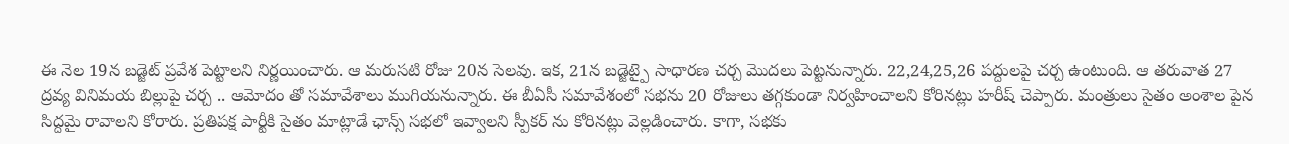ఈ నెల 19న బడ్జెట్ ప్రవేశ పెట్టాలని నిర్ణయించారు. ఆ మరుసటి రోజు 20న సెలవు. ఇక, 21న బడ్జెట్పై సాధారణ చర్చ మొదలు పెట్టనున్నారు. 22,24,25,26 పద్దులపై చర్చ ఉంటుంది. ఆ తరువాత 27 ద్రవ్య వినిమయ బిల్లుపై చర్చ .. ఆమోదం తో సమావేశాలు ముగియనున్నారు. ఈ బీఏసీ సమావేశంలో సభను 20 రోజులు తగ్గకుండా నిర్వహించాలని కోరినట్లు హరీష్ చెప్పారు. మంత్రులు సైతం అంశాల పైన సిద్దమై రావాలని కోరారు. ప్రతిపక్ష పార్టీకి సైతం మాట్లాడే ఛాన్స్ సభలో ఇవ్వాలని స్పీకర్ ను కోరినట్లు వెల్లడించారు. కాగా, సభకు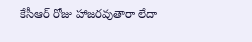కేసీఆర్ రోజు హాజరవుతారా లేదా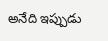అనేది ఇప్పుడు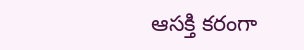ఆసక్తి కరంగా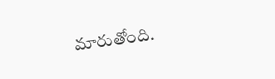మారుతోంది.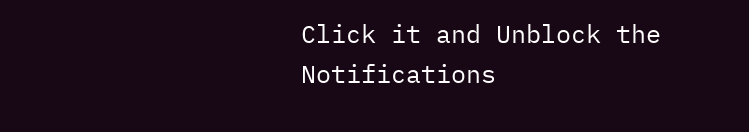Click it and Unblock the Notifications